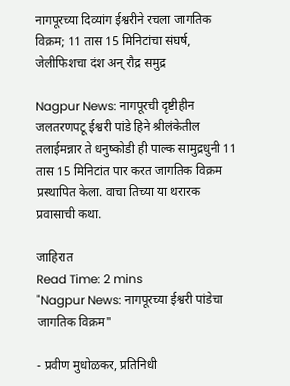नागपूरच्या दिव्यांग ईश्वरीने रचला जागतिक विक्रम; 11 तास 15 मिनिटांचा संघर्ष, जेलीफिशचा दंश अन् रौद्र समुद्र

Nagpur News: नागपूरची दृष्टीहीन जलतरणपटू ईश्वरी पांडे हिने श्रीलंकेतील तलाईमन्नार ते धनुष्कोडी ही पाल्क सामुद्रधुनी 11 तास 15 मिनिटांत पार करत जागतिक विक्रम प्रस्थापित केला. वाचा तिच्या या थरारक प्रवासाची कथा.

जाहिरात
Read Time: 2 mins
"Nagpur News: नागपूरच्या ईश्वरी पांडेचा जागतिक विक्रम"

- प्रवीण मुधोळकर, प्रतिनिधी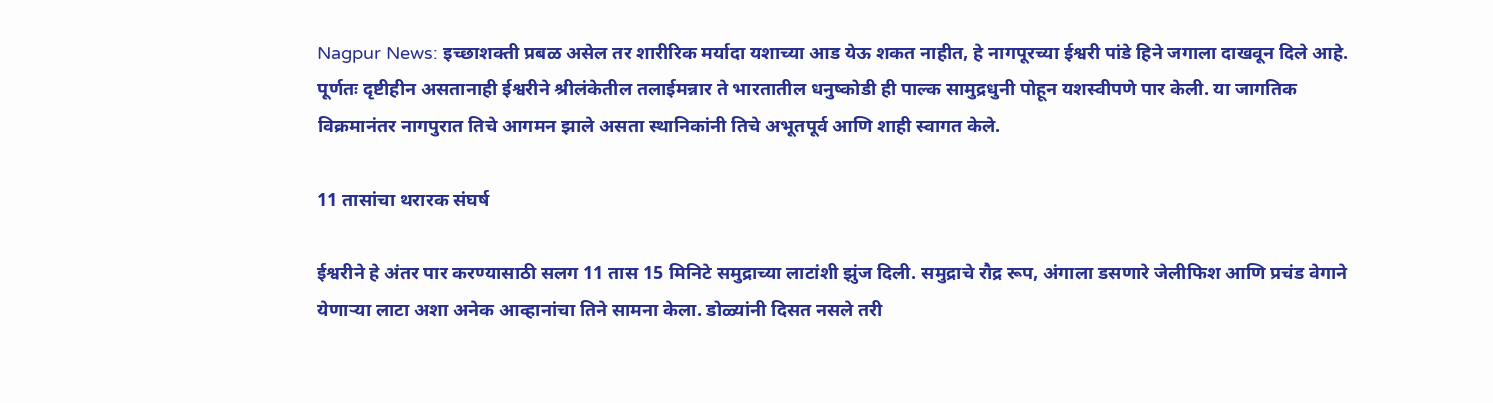Nagpur News: इच्छाशक्ती प्रबळ असेल तर शारीरिक मर्यादा यशाच्या आड येऊ शकत नाहीत, हे नागपूरच्या ईश्वरी पांडे हिने जगाला दाखवून दिले आहे. पूर्णतः दृष्टीहीन असतानाही ईश्वरीने श्रीलंकेतील तलाईमन्नार ते भारतातील धनुष्कोडी ही पाल्क सामुद्रधुनी पोहून यशस्वीपणे पार केली. या जागतिक विक्रमानंतर नागपुरात तिचे आगमन झाले असता स्थानिकांनी तिचे अभूतपूर्व आणि शाही स्वागत केले.

11 तासांचा थरारक संघर्ष

ईश्वरीने हे अंतर पार करण्यासाठी सलग 11 तास 15 मिनिटे समुद्राच्या लाटांशी झुंज दिली. समुद्राचे रौद्र रूप, अंगाला डसणारे जेलीफिश आणि प्रचंड वेगाने येणाऱ्या लाटा अशा अनेक आव्हानांचा तिने सामना केला. डोळ्यांनी दिसत नसले तरी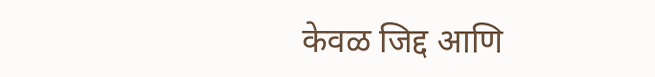केवळ जिद्द आणि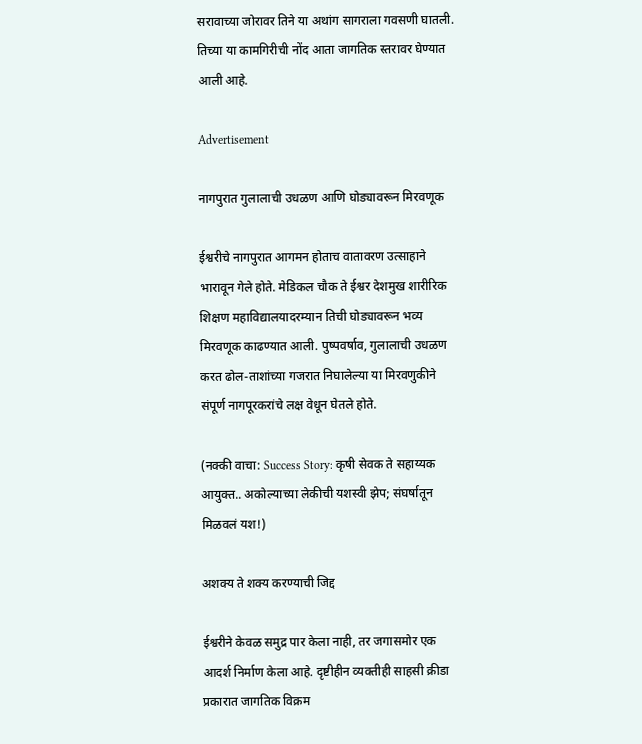सरावाच्या जोरावर तिने या अथांग सागराला गवसणी घातली. तिच्या या कामगिरीची नोंद आता जागतिक स्तरावर घेण्यात आली आहे.

Advertisement

नागपुरात गुलालाची उधळण आणि घोड्यावरून मिरवणूक

ईश्वरीचे नागपुरात आगमन होताच वातावरण उत्साहाने भारावून गेले होते. मेडिकल चौक ते ईश्वर देशमुख शारीरिक शिक्षण महाविद्यालयादरम्यान तिची घोड्यावरून भव्य मिरवणूक काढण्यात आली. पुष्पवर्षाव, गुलालाची उधळण करत ढोल-ताशांच्या गजरात निघालेल्या या मिरवणुकीने संपूर्ण नागपूरकरांचे लक्ष वेधून घेतले होते.

(नक्की वाचा: Success Story: कृषी सेवक ते सहाय्यक आयुक्त.. अकोल्याच्या लेकीची यशस्वी झेप; संघर्षातून मिळवलं यश!)

अशक्य ते शक्य करण्याची जिद्द

ईश्वरीने केवळ समुद्र पार केला नाही, तर जगासमोर एक आदर्श निर्माण केला आहे. दृष्टीहीन व्यक्तीही साहसी क्रीडा प्रकारात जागतिक विक्रम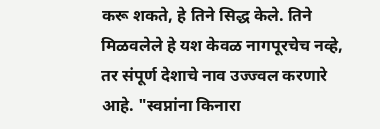करू शकते, हे तिने सिद्ध केले. तिने मिळवलेले हे यश केवळ नागपूरचेच नव्हे, तर संपूर्ण देशाचे नाव उज्ज्वल करणारे आहे. "स्वप्नांना किनारा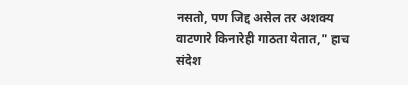नसतो, पण जिद्द असेल तर अशक्य वाटणारे किनारेही गाठता येतात," हाच संदेश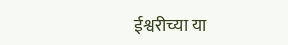ईश्वरीच्या या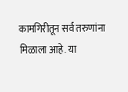कामगिरीतून सर्व तरुणांना मिळाला आहे. या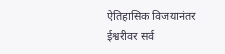ऐतिहासिक विजयानंतर ईश्वरीवर सर्व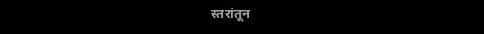स्तरांतून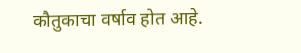कौतुकाचा वर्षाव होत आहे.